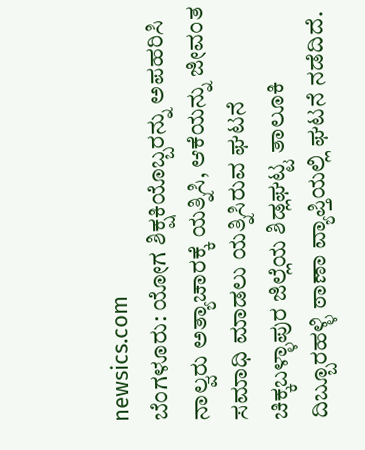newsics.com
ಬೆಂಗಳೂರು: ಯೋಗ ಶಿಕ್ಷಕಿಯೊಬ್ಬರನ್ನು ಅಪಹರಿಸಿ ನಾಲ್ವರು ಅತ್ಯಾಚಾರಕ್ಕೆ ಯತ್ನಿಸಿ, ಆಕೆಯನ್ನು ಜೀವಂತ ಸಮಾಧಿ ಮಾಡಲು ಯತ್ನಿಸಿರುವ ಘಟನೆ ಚಿಕ್ಕಬಳ್ಳಾಪುರ ಜಿಲ್ಲೆಯ ಶಿಡ್ಲಘಟ್ಟ ತಾಲೂಕಿ ದಿಬ್ಬೂರಹಳ್ಳಿ ಠಾಣಾ ವ್ಯಾಪ್ತಿಯಲ್ಲಿ ಘಟನೆ ನಡೆದಿದೆ.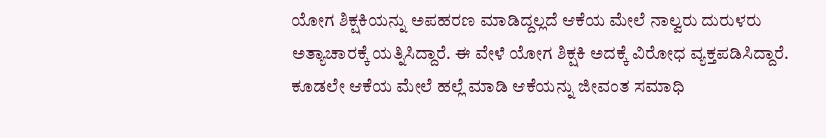ಯೋಗ ಶಿಕ್ಷಕಿಯನ್ನು ಅಪಹರಣ ಮಾಡಿದ್ದಲ್ಲದೆ ಆಕೆಯ ಮೇಲೆ ನಾಲ್ವರು ದುರುಳರು ಅತ್ಯಾಚಾರಕ್ಕೆ ಯತ್ನಿಸಿದ್ದಾರೆ. ಈ ವೇಳೆ ಯೋಗ ಶಿಕ್ಷಕಿ ಅದಕ್ಕೆ ವಿರೋಧ ವ್ಯಕ್ತಪಡಿಸಿದ್ದಾರೆ. ಕೂಡಲೇ ಆಕೆಯ ಮೇಲೆ ಹಲ್ಲೆ ಮಾಡಿ ಆಕೆಯನ್ನು ಜೀವಂತ ಸಮಾಧಿ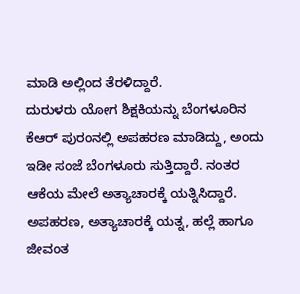ಮಾಡಿ ಅಲ್ಲಿಂದ ತೆರಳಿದ್ದಾರೆ.
ದುರುಳರು ಯೋಗ ಶಿಕ್ಷಕಿಯನ್ನು ಬೆಂಗಳೂರಿನ ಕೆಆರ್ ಪುರಂನಲ್ಲಿ ಅಪಹರಣ ಮಾಡಿದ್ದು, ಅಂದು ಇಡೀ ಸಂಜೆ ಬೆಂಗಳೂರು ಸುತ್ತಿದ್ದಾರೆ. ನಂತರ ಆಕೆಯ ಮೇಲೆ ಅತ್ಯಾಚಾರಕ್ಕೆ ಯತ್ನಿಸಿದ್ದಾರೆ. ಅಪಹರಣ, ಅತ್ಯಾಚಾರಕ್ಕೆ ಯತ್ನ, ಹಲ್ಲೆ ಹಾಗೂ ಜೀವಂತ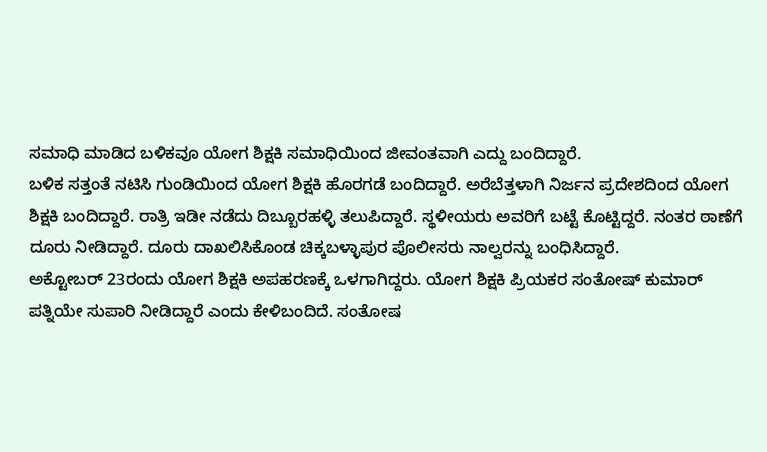ಸಮಾಧಿ ಮಾಡಿದ ಬಳಿಕವೂ ಯೋಗ ಶಿಕ್ಷಕಿ ಸಮಾಧಿಯಿಂದ ಜೀವಂತವಾಗಿ ಎದ್ದು ಬಂದಿದ್ದಾರೆ.
ಬಳಿಕ ಸತ್ತಂತೆ ನಟಿಸಿ ಗುಂಡಿಯಿಂದ ಯೋಗ ಶಿಕ್ಷಕಿ ಹೊರಗಡೆ ಬಂದಿದ್ದಾರೆ. ಅರೆಬೆತ್ತಳಾಗಿ ನಿರ್ಜನ ಪ್ರದೇಶದಿಂದ ಯೋಗ ಶಿಕ್ಷಕಿ ಬಂದಿದ್ದಾರೆ. ರಾತ್ರಿ ಇಡೀ ನಡೆದು ದಿಬ್ಬೂರಹಳ್ಳಿ ತಲುಪಿದ್ದಾರೆ. ಸ್ಥಳೀಯರು ಅವರಿಗೆ ಬಟ್ಟೆ ಕೊಟ್ಟಿದ್ದರೆ. ನಂತರ ಠಾಣೆಗೆ ದೂರು ನೀಡಿದ್ದಾರೆ. ದೂರು ದಾಖಲಿಸಿಕೊಂಡ ಚಿಕ್ಕಬಳ್ಳಾಪುರ ಪೊಲೀಸರು ನಾಲ್ವರನ್ನು ಬಂಧಿಸಿದ್ದಾರೆ.
ಅಕ್ಟೋಬರ್ 23ರಂದು ಯೋಗ ಶಿಕ್ಷಕಿ ಅಪಹರಣಕ್ಕೆ ಒಳಗಾಗಿದ್ದರು. ಯೋಗ ಶಿಕ್ಷಕಿ ಪ್ರಿಯಕರ ಸಂತೋಷ್ ಕುಮಾರ್ ಪತ್ನಿಯೇ ಸುಪಾರಿ ನೀಡಿದ್ದಾರೆ ಎಂದು ಕೇಳಿಬಂದಿದೆ. ಸಂತೋಷ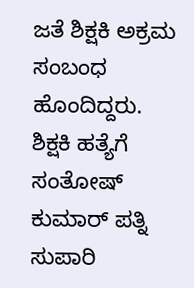ಜತೆ ಶಿಕ್ಷಕಿ ಅಕ್ರಮ ಸಂಬಂಧ ಹೊಂದಿದ್ದರು. ಶಿಕ್ಷಕಿ ಹತ್ಯೆಗೆ ಸಂತೋಷ್ ಕುಮಾರ್ ಪತ್ನಿ ಸುಪಾರಿ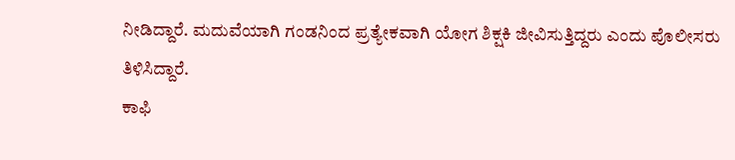ನೀಡಿದ್ದಾರೆ. ಮದುವೆಯಾಗಿ ಗಂಡನಿಂದ ಪ್ರತ್ಯೇಕವಾಗಿ ಯೋಗ ಶಿಕ್ಷಕಿ ಜೀವಿಸುತ್ತಿದ್ದರು ಎಂದು ಪೊಲೀಸರು ತಿಳಿಸಿದ್ದಾರೆ.
ಕಾಫಿ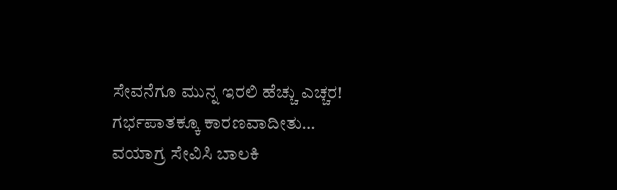ಸೇವನೆಗೂ ಮುನ್ನ ಇರಲಿ ಹೆಚ್ಚು ಎಚ್ಚರ! ಗರ್ಭಪಾತಕ್ಕೂ ಕಾರಣವಾದೀತು…
ವಯಾಗ್ರ ಸೇವಿಸಿ ಬಾಲಕಿ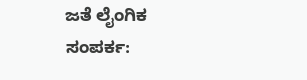ಜತೆ ಲೈಂಗಿಕ ಸಂಪರ್ಕ: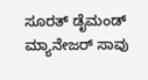ಸೂರತ್ ಡೈಮಂಡ್ ಮ್ಯಾನೇಜರ್ ಸಾವು